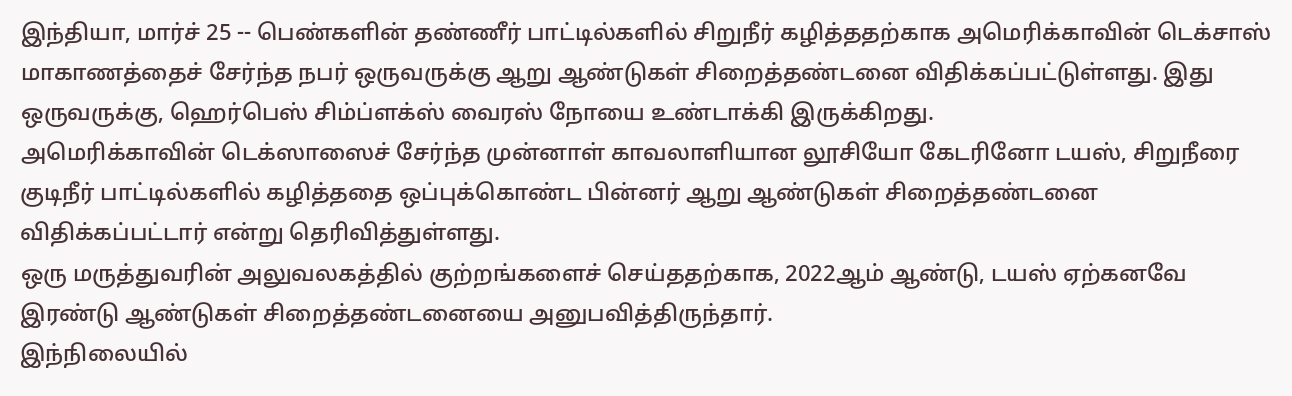இந்தியா, மார்ச் 25 -- பெண்களின் தண்ணீர் பாட்டில்களில் சிறுநீர் கழித்ததற்காக அமெரிக்காவின் டெக்சாஸ் மாகாணத்தைச் சேர்ந்த நபர் ஒருவருக்கு ஆறு ஆண்டுகள் சிறைத்தண்டனை விதிக்கப்பட்டுள்ளது. இது ஒருவருக்கு, ஹெர்பெஸ் சிம்ப்ளக்ஸ் வைரஸ் நோயை உண்டாக்கி இருக்கிறது.
அமெரிக்காவின் டெக்ஸாஸைச் சேர்ந்த முன்னாள் காவலாளியான லூசியோ கேடரினோ டயஸ், சிறுநீரை குடிநீர் பாட்டில்களில் கழித்ததை ஒப்புக்கொண்ட பின்னர் ஆறு ஆண்டுகள் சிறைத்தண்டனை விதிக்கப்பட்டார் என்று தெரிவித்துள்ளது.
ஒரு மருத்துவரின் அலுவலகத்தில் குற்றங்களைச் செய்ததற்காக, 2022ஆம் ஆண்டு, டயஸ் ஏற்கனவே இரண்டு ஆண்டுகள் சிறைத்தண்டனையை அனுபவித்திருந்தார்.
இந்நிலையில்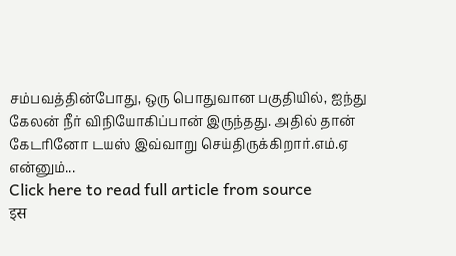சம்பவத்தின்போது, ஒரு பொதுவான பகுதியில், ஐந்து கேலன் நீர் விநியோகிப்பான் இருந்தது. அதில் தான் கேடரினோ டயஸ் இவ்வாறு செய்திருக்கிறார்.எம்.ஏ என்னும்...
Click here to read full article from source
इस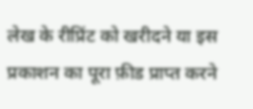लेख के रीप्रिंट को खरीदने या इस प्रकाशन का पूरा फ़ीड प्राप्त करने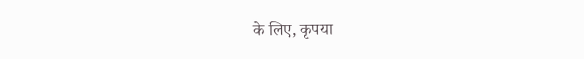के लिए, कृपया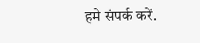हमे संपर्क करें.